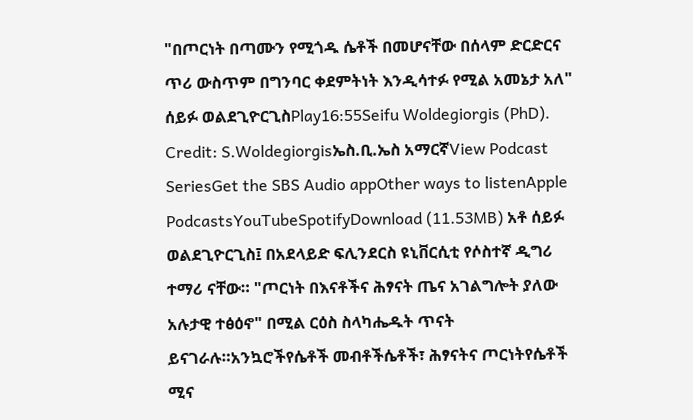"በጦርነት በጣሙን የሚጎዱ ሴቶች በመሆናቸው በሰላም ድርድርና ጥሪ ውስጥም በግንባር ቀደምትነት እንዲሳተፉ የሚል አመኔታ አለ" ሰይፉ ወልደጊዮርጊስPlay16:55Seifu Woldegiorgis (PhD). Credit: S.Woldegiorgisኤስ.ቢ.ኤስ አማርኛView Podcast SeriesGet the SBS Audio appOther ways to listenApple PodcastsYouTubeSpotifyDownload (11.53MB) አቶ ሰይፉ ወልደጊዮርጊስ፤ በአደላይድ ፍሊንደርስ ዩኒቨርሲቲ የሶስተኛ ዲግሪ ተማሪ ናቸው። "ጦርነት በእናቶችና ሕፃናት ጤና አገልግሎት ያለው አሉታዊ ተፅዕኖ" በሚል ርዕስ ስላካሔዱት ጥናት ይናገራሉ።አንኳሮችየሴቶች መብቶችሴቶች፣ ሕፃናትና ጦርነትየሴቶች ሚና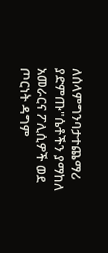ለሰላምግንባታተጨማሪ ያድምጡ"ሴቶችን ያማከለ አመራርና ፖሊሲዎች ወደ ጦርነት ዳግም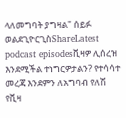ላለመግባት ያግዛል" ሰይፉ ወልደጊዮርጊስShareLatest podcast episodesቪዛዎ ሊሰረዝ እንደሚችል ተነግርዎታልን? የተሳሳተ መረጃ እንደምን ለአግባብ የለሽ የቪዛ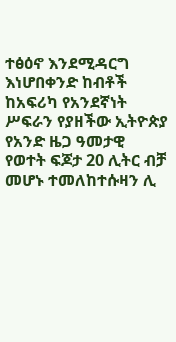ተፅዕኖ እንደሚዳርግ እነሆበቀንድ ከብቶች ከአፍሪካ የአንደኛነት ሥፍራን የያዘችው ኢትዮጵያ የአንድ ዜጋ ዓመታዊ የወተት ፍጆታ 20 ሊትር ብቻ መሆኑ ተመለከተሱዛን ሊ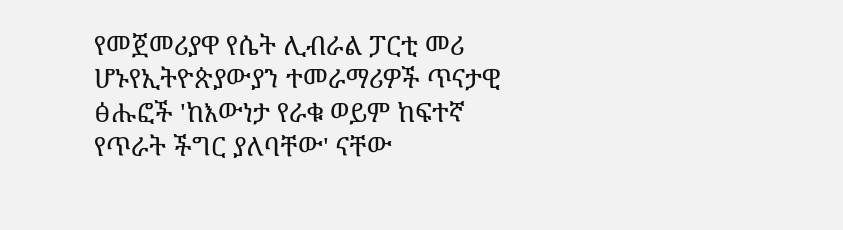የመጀመሪያዋ የሴት ሊብራል ፓርቲ መሪ ሆኑየኢትዮጵያውያን ተመራማሪዎች ጥናታዊ ፅሑፎች 'ከእውነታ የራቁ ወይም ከፍተኛ የጥራት ችግር ያለባቸው' ናቸው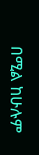በሚል ከሁሉም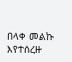በላቀ መልኩ እየተሰረዙ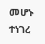መሆኑ ተነገረ